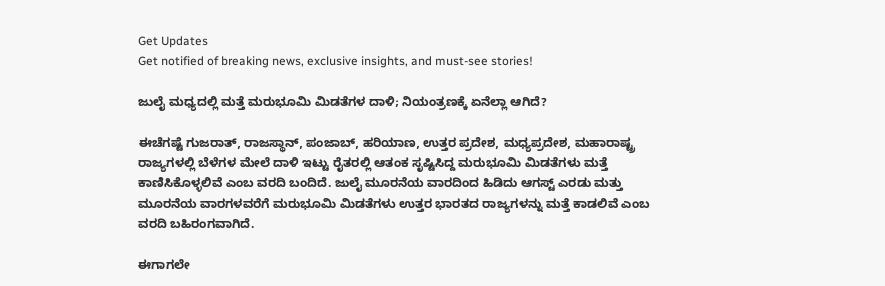Get Updates
Get notified of breaking news, exclusive insights, and must-see stories!

ಜುಲೈ ಮಧ್ಯದಲ್ಲಿ ಮತ್ತೆ ಮರುಭೂಮಿ ಮಿಡತೆಗಳ ದಾಳಿ; ನಿಯಂತ್ರಣಕ್ಕೆ ಏನೆಲ್ಲಾ ಆಗಿದೆ?

ಈಚೆಗಷ್ಟೆ ಗುಜರಾತ್, ರಾಜಸ್ಥಾನ್, ಪಂಜಾಬ್, ಹರಿಯಾಣ, ಉತ್ತರ ಪ್ರದೇಶ, ಮಧ್ಯಪ್ರದೇಶ, ಮಹಾರಾಷ್ಟ್ರ ರಾಜ್ಯಗಳಲ್ಲಿ ಬೆಳೆಗಳ ಮೇಲೆ ದಾಳಿ ಇಟ್ಟು ರೈತರಲ್ಲಿ ಆತಂಕ ಸೃಷ್ಟಿಸಿದ್ದ ಮರುಭೂಮಿ ಮಿಡತೆಗಳು ಮತ್ತೆ ಕಾಣಿಸಿಕೊಳ್ಳಲಿವೆ ಎಂಬ ವರದಿ ಬಂದಿದೆ. ಜುಲೈ ಮೂರನೆಯ ವಾರದಿಂದ ಹಿಡಿದು ಆಗಸ್ಟ್ ಎರಡು ಮತ್ತು ಮೂರನೆಯ ವಾರಗಳವರೆಗೆ ಮರುಭೂಮಿ ಮಿಡತೆಗಳು ಉತ್ತರ ಭಾರತದ ರಾಜ್ಯಗಳನ್ನು ಮತ್ತೆ ಕಾಡಲಿವೆ ಎಂಬ ವರದಿ ಬಹಿರಂಗವಾಗಿದೆ.

ಈಗಾಗಲೇ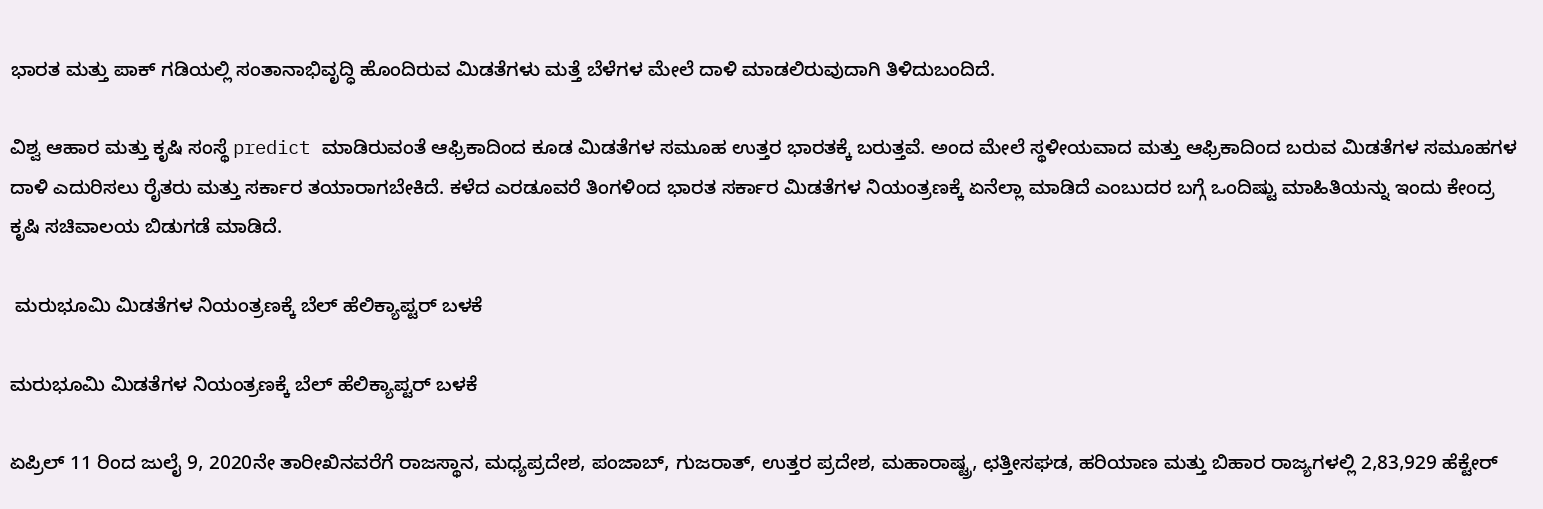ಭಾರತ ಮತ್ತು ಪಾಕ್ ಗಡಿಯಲ್ಲಿ ಸಂತಾನಾಭಿವೃದ್ಧಿ ಹೊಂದಿರುವ ಮಿಡತೆಗಳು ಮತ್ತೆ ಬೆಳೆಗಳ ಮೇಲೆ ದಾಳಿ ಮಾಡಲಿರುವುದಾಗಿ ತಿಳಿದುಬಂದಿದೆ.

ವಿಶ್ವ ಆಹಾರ ಮತ್ತು ಕೃಷಿ ಸಂಸ್ಥೆ predict ಮಾಡಿರುವಂತೆ ಆಫ್ರಿಕಾದಿಂದ ಕೂಡ ಮಿಡತೆಗಳ ಸಮೂಹ ಉತ್ತರ ಭಾರತಕ್ಕೆ ಬರುತ್ತವೆ. ಅಂದ ಮೇಲೆ ಸ್ಥಳೀಯವಾದ ಮತ್ತು ಆಫ್ರಿಕಾದಿಂದ ಬರುವ ಮಿಡತೆಗಳ ಸಮೂಹಗಳ ದಾಳಿ ಎದುರಿಸಲು ರೈತರು ಮತ್ತು ಸರ್ಕಾರ ತಯಾರಾಗಬೇಕಿದೆ. ಕಳೆದ ಎರಡೂವರೆ ತಿಂಗಳಿಂದ ಭಾರತ ಸರ್ಕಾರ ಮಿಡತೆಗಳ ನಿಯಂತ್ರಣಕ್ಕೆ ಏನೆಲ್ಲಾ ಮಾಡಿದೆ ಎಂಬುದರ ಬಗ್ಗೆ ಒಂದಿಷ್ಟು ಮಾಹಿತಿಯನ್ನು ಇಂದು ಕೇಂದ್ರ ಕೃಷಿ ಸಚಿವಾಲಯ ಬಿಡುಗಡೆ ಮಾಡಿದೆ.

 ಮರುಭೂಮಿ ಮಿಡತೆಗಳ ನಿಯಂತ್ರಣಕ್ಕೆ ಬೆಲ್ ಹೆಲಿಕ್ಯಾಪ್ಟರ್ ಬಳಕೆ

ಮರುಭೂಮಿ ಮಿಡತೆಗಳ ನಿಯಂತ್ರಣಕ್ಕೆ ಬೆಲ್ ಹೆಲಿಕ್ಯಾಪ್ಟರ್ ಬಳಕೆ

ಏಪ್ರಿಲ್ 11 ರಿಂದ ಜುಲೈ 9, 2020ನೇ ತಾರೀಖಿನವರೆಗೆ ರಾಜಸ್ಥಾನ, ಮಧ್ಯಪ್ರದೇಶ, ಪಂಜಾಬ್, ಗುಜರಾತ್, ಉತ್ತರ ಪ್ರದೇಶ, ಮಹಾರಾಷ್ಟ್ರ, ಛತ್ತೀಸಘಡ, ಹರಿಯಾಣ ಮತ್ತು ಬಿಹಾರ ರಾಜ್ಯಗಳಲ್ಲಿ 2,83,929 ಹೆಕ್ಟೇರ್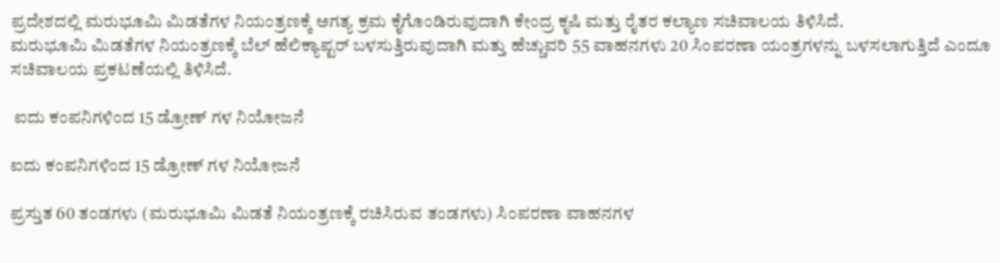ಪ್ರದೇಶದಲ್ಲಿ ಮರುಭೂಮಿ ಮಿಡತೆಗಳ ನಿಯಂತ್ರಣಕ್ಕೆ ಅಗತ್ಯ ಕ್ರಮ ಕೈಗೊಂಡಿರುವುದಾಗಿ ಕೇಂದ್ರ ಕೃಷಿ ಮತ್ತು ರೈತರ ಕಲ್ಯಾಣ ಸಚಿವಾಲಯ ತಿಳಿಸಿದೆ.
ಮರುಭೂಮಿ ಮಿಡತೆಗಳ ನಿಯಂತ್ರಣಕ್ಕೆ ಬೆಲ್ ಹೆಲಿಕ್ಯಾಪ್ಟರ್ ಬಳಸುತ್ತಿರುವುದಾಗಿ ಮತ್ತು ಹೆಚ್ಚುವರಿ 55 ವಾಹನಗಳು 20 ಸಿಂಪರಣಾ ಯಂತ್ರಗಳನ್ನು ಬಳಸಲಾಗುತ್ತಿದೆ ಎಂದೂ ಸಚಿವಾಲಯ ಪ್ರಕಟಣೆಯಲ್ಲಿ ತಿಳಿಸಿದೆ.

 ಐದು ಕಂಪನಿಗಳಿಂದ 15 ಡ್ರೋಣ್ ಗಳ ನಿಯೋಜನೆ

ಐದು ಕಂಪನಿಗಳಿಂದ 15 ಡ್ರೋಣ್ ಗಳ ನಿಯೋಜನೆ

ಪ್ರಸ್ತುತ 60 ತಂಡಗಳು (ಮರುಭೂಮಿ ಮಿಡತೆ ನಿಯಂತ್ರಣಕ್ಕೆ ರಚಿಸಿರುವ ತಂಡಗಳು) ಸಿಂಪರಣಾ ವಾಹನಗಳ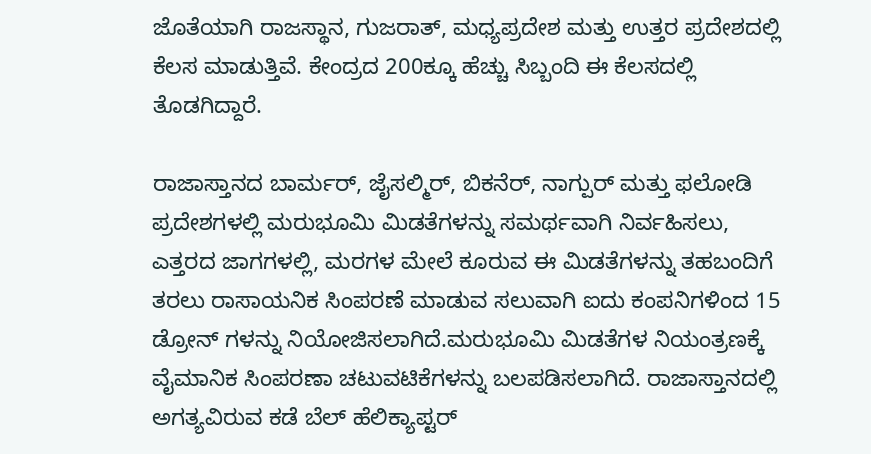ಜೊತೆಯಾಗಿ ರಾಜಸ್ಥಾನ, ಗುಜರಾತ್, ಮಧ್ಯಪ್ರದೇಶ ಮತ್ತು ಉತ್ತರ ಪ್ರದೇಶದಲ್ಲಿ ಕೆಲಸ ಮಾಡುತ್ತಿವೆ. ಕೇಂದ್ರದ 200ಕ್ಕೂ ಹೆಚ್ಚು ಸಿಬ್ಬಂದಿ ಈ ಕೆಲಸದಲ್ಲಿ ತೊಡಗಿದ್ದಾರೆ.

ರಾಜಾಸ್ತಾನದ ಬಾರ್ಮರ್, ಜೈಸಲ್ಮಿರ್, ಬಿಕನೆರ್, ನಾಗ್ಪುರ್ ಮತ್ತು ಫಲೋಡಿ ಪ್ರದೇಶಗಳಲ್ಲಿ ಮರುಭೂಮಿ ಮಿಡತೆಗಳನ್ನು ಸಮರ್ಥವಾಗಿ ನಿರ್ವಹಿಸಲು, ಎತ್ತರದ ಜಾಗಗಳಲ್ಲಿ, ಮರಗಳ ಮೇಲೆ ಕೂರುವ ಈ ಮಿಡತೆಗಳನ್ನು ತಹಬಂದಿಗೆ ತರಲು ರಾಸಾಯನಿಕ ಸಿಂಪರಣೆ ಮಾಡುವ ಸಲುವಾಗಿ ಐದು ಕಂಪನಿಗಳಿಂದ 15 ಡ್ರೋನ್ ಗಳನ್ನು ನಿಯೋಜಿಸಲಾಗಿದೆ.ಮರುಭೂಮಿ ಮಿಡತೆಗಳ ನಿಯಂತ್ರಣಕ್ಕೆ ವೈಮಾನಿಕ ಸಿಂಪರಣಾ ಚಟುವಟಿಕೆಗಳನ್ನು ಬಲಪಡಿಸಲಾಗಿದೆ. ರಾಜಾಸ್ತಾನದಲ್ಲಿ ಅಗತ್ಯವಿರುವ ಕಡೆ ಬೆಲ್ ಹೆಲಿಕ್ಯಾಪ್ಟರ್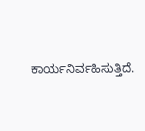ಕಾರ್ಯನಿರ್ವಹಿಸುತ್ತಿದೆ.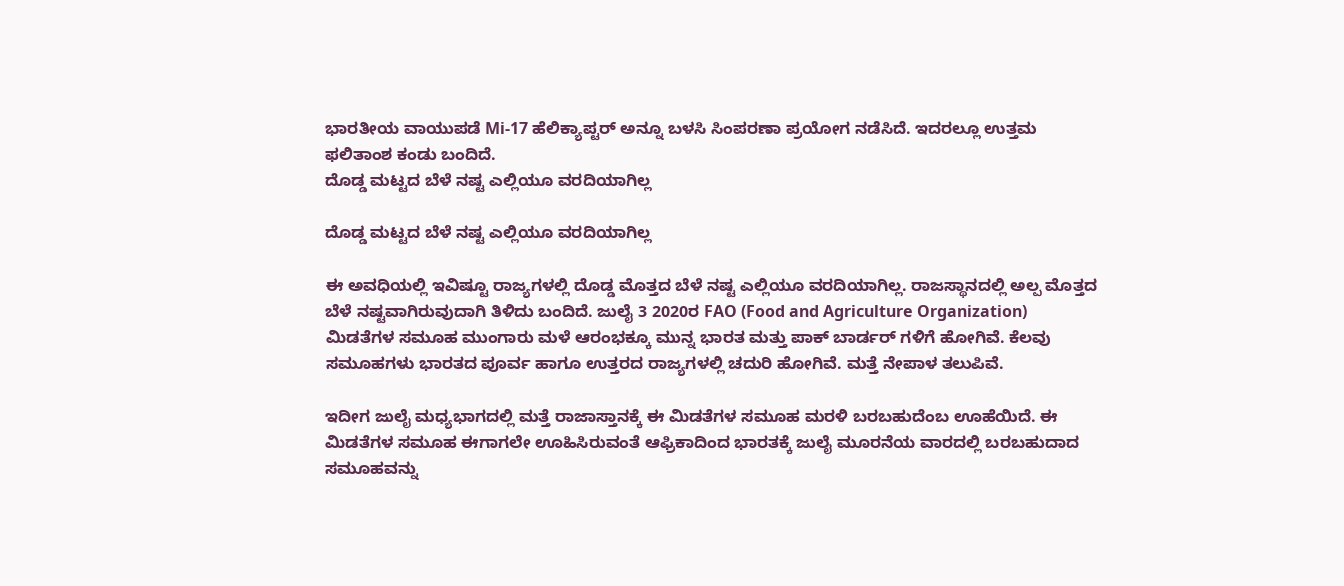ಭಾರತೀಯ ವಾಯುಪಡೆ Mi-17 ಹೆಲಿಕ್ಯಾಪ್ಟರ್ ಅನ್ನೂ ಬಳಸಿ ಸಿಂಪರಣಾ ಪ್ರಯೋಗ ನಡೆಸಿದೆ. ಇದರಲ್ಲೂ ಉತ್ತಮ ಫಲಿತಾಂಶ ಕಂಡು ಬಂದಿದೆ.
ದೊಡ್ಡ ಮಟ್ಟದ ಬೆಳೆ ನಷ್ಟ ಎಲ್ಲಿಯೂ ವರದಿಯಾಗಿಲ್ಲ

ದೊಡ್ಡ ಮಟ್ಟದ ಬೆಳೆ ನಷ್ಟ ಎಲ್ಲಿಯೂ ವರದಿಯಾಗಿಲ್ಲ

ಈ ಅವಧಿಯಲ್ಲಿ ಇವಿಷ್ಟೂ ರಾಜ್ಯಗಳಲ್ಲಿ ದೊಡ್ಡ ಮೊತ್ತದ ಬೆಳೆ ನಷ್ಟ ಎಲ್ಲಿಯೂ ವರದಿಯಾಗಿಲ್ಲ. ರಾಜಸ್ಥಾನದಲ್ಲಿ ಅಲ್ಪ ಮೊತ್ತದ ಬೆಳೆ ನಷ್ಟವಾಗಿರುವುದಾಗಿ ತಿಳಿದು ಬಂದಿದೆ. ಜುಲೈ 3 2020ರ FAO (Food and Agriculture Organization) ಮಿಡತೆಗಳ ಸಮೂಹ ಮುಂಗಾರು ಮಳೆ ಆರಂಭಕ್ಕೂ ಮುನ್ನ ಭಾರತ ಮತ್ತು ಪಾಕ್ ಬಾರ್ಡರ್ ಗಳಿಗೆ ಹೋಗಿವೆ. ಕೆಲವು ಸಮೂಹಗಳು ಭಾರತದ ಪೂರ್ವ ಹಾಗೂ ಉತ್ತರದ ರಾಜ್ಯಗಳಲ್ಲಿ ಚದುರಿ ಹೋಗಿವೆ. ಮತ್ತೆ ನೇಪಾಳ ತಲುಪಿವೆ.

ಇದೀಗ ಜುಲೈ ಮಧ್ಯಭಾಗದಲ್ಲಿ ಮತ್ತೆ ರಾಜಾಸ್ತಾನಕ್ಕೆ ಈ ಮಿಡತೆಗಳ ಸಮೂಹ ಮರಳಿ ಬರಬಹುದೆಂಬ ಊಹೆಯಿದೆ. ಈ ಮಿಡತೆಗಳ ಸಮೂಹ ಈಗಾಗಲೇ ಊಹಿಸಿರುವಂತೆ ಆಫ್ರಿಕಾದಿಂದ ಭಾರತಕ್ಕೆ ಜುಲೈ ಮೂರನೆಯ ವಾರದಲ್ಲಿ ಬರಬಹುದಾದ ಸಮೂಹವನ್ನು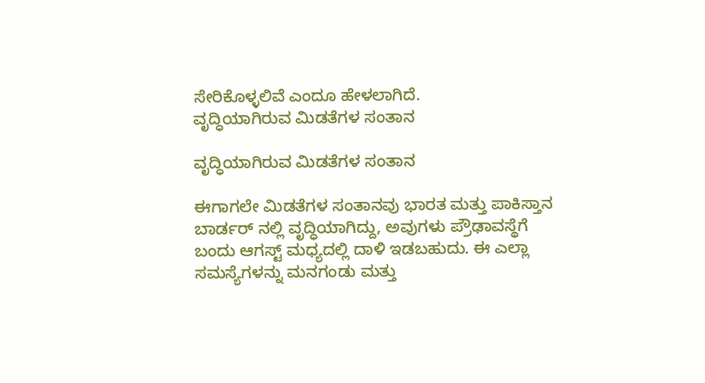ಸೇರಿಕೊಳ್ಳಲಿವೆ ಎಂದೂ ಹೇಳಲಾಗಿದೆ.
ವೃದ್ಧಿಯಾಗಿರುವ ಮಿಡತೆಗಳ ಸಂತಾನ

ವೃದ್ಧಿಯಾಗಿರುವ ಮಿಡತೆಗಳ ಸಂತಾನ

ಈಗಾಗಲೇ ಮಿಡತೆಗಳ ಸಂತಾನವು ಭಾರತ ಮತ್ತು ಪಾಕಿಸ್ತಾನ ಬಾರ್ಡರ್ ನಲ್ಲಿ ವೃದ್ಧಿಯಾಗಿದ್ದು, ಅವುಗಳು ಪ್ರೌಢಾವಸ್ಥೆಗೆ ಬಂದು ಆಗಸ್ಟ್ ಮಧ್ಯದಲ್ಲಿ ದಾಳಿ ಇಡಬಹುದು. ಈ ಎಲ್ಲಾ ಸಮಸ್ಯೆಗಳನ್ನು ಮನಗಂಡು ಮತ್ತು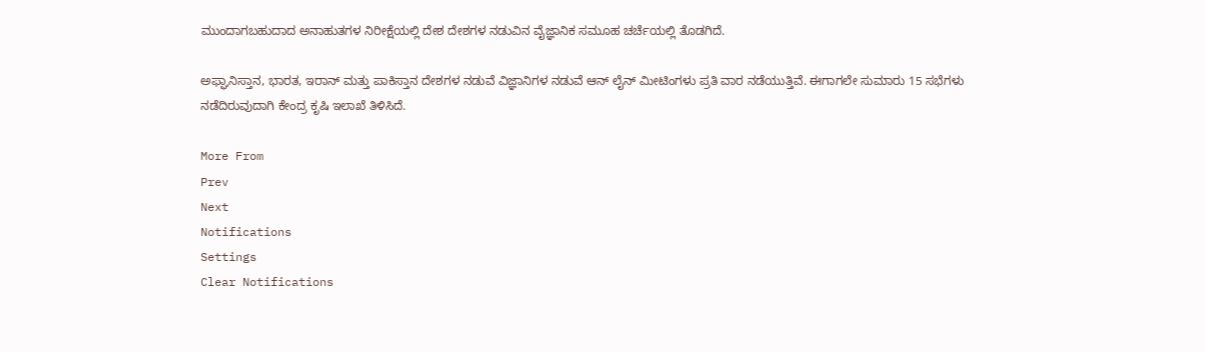ಮುಂದಾಗಬಹುದಾದ ಅನಾಹುತಗಳ ನಿರೀಕ್ಷೆಯಲ್ಲಿ ದೇಶ ದೇಶಗಳ ನಡುವಿನ ವೈಜ್ಞಾನಿಕ ಸಮೂಹ ಚರ್ಚೆಯಲ್ಲಿ ತೊಡಗಿದೆ.

ಅಫ್ಘಾನಿಸ್ತಾನ, ಭಾರತ, ಇರಾನ್ ಮತ್ತು ಪಾಕಿಸ್ತಾನ ದೇಶಗಳ ನಡುವೆ ವಿಜ್ಞಾನಿಗಳ ನಡುವೆ ಆನ್ ಲೈನ್ ಮೀಟಿಂಗಳು ಪ್ರತಿ ವಾರ ನಡೆಯುತ್ತಿವೆ. ಈಗಾಗಲೇ ಸುಮಾರು 15 ಸಭೆಗಳು ನಡೆದಿರುವುದಾಗಿ ಕೇಂದ್ರ ಕೃಷಿ ಇಲಾಖೆ ತಿಳಿಸಿದೆ.

More From
Prev
Next
Notifications
Settings
Clear Notifications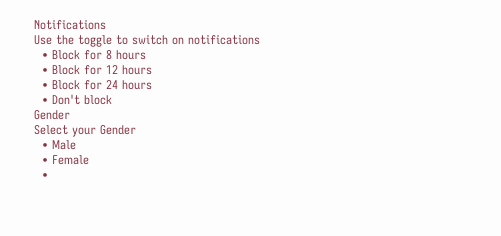Notifications
Use the toggle to switch on notifications
  • Block for 8 hours
  • Block for 12 hours
  • Block for 24 hours
  • Don't block
Gender
Select your Gender
  • Male
  • Female
  •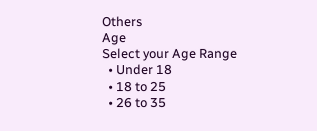Others
Age
Select your Age Range
  • Under 18
  • 18 to 25
  • 26 to 35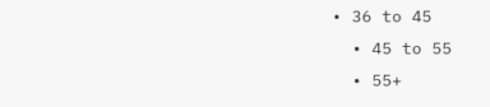• 36 to 45
  • 45 to 55
  • 55+